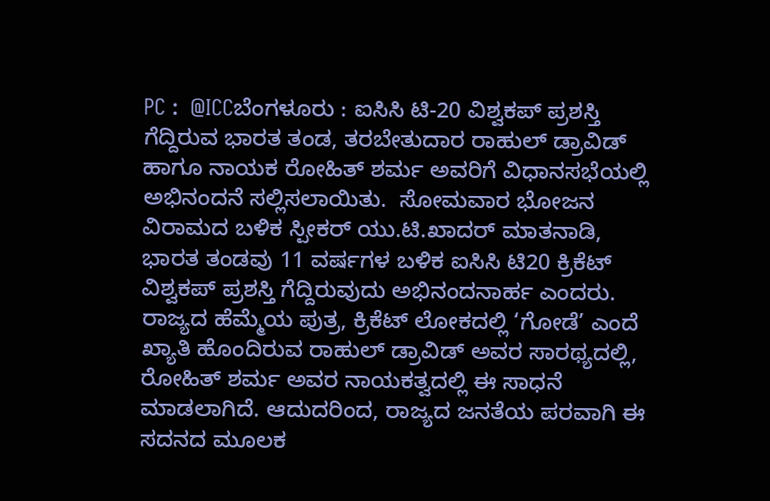PC :  @ICCಬೆಂಗಳೂರು : ಐಸಿಸಿ ಟಿ-20 ವಿಶ್ವಕಪ್ ಪ್ರಶಸ್ತಿ ಗೆದ್ದಿರುವ ಭಾರತ ತಂಡ, ತರಬೇತುದಾರ ರಾಹುಲ್ ಡ್ರಾವಿಡ್ ಹಾಗೂ ನಾಯಕ ರೋಹಿತ್ ಶರ್ಮ ಅವರಿಗೆ ವಿಧಾನಸಭೆಯಲ್ಲಿ ಅಭಿನಂದನೆ ಸಲ್ಲಿಸಲಾಯಿತು.  ಸೋಮವಾರ ಭೋಜನ ವಿರಾಮದ ಬಳಿಕ ಸ್ಪೀಕರ್ ಯು.ಟಿ.ಖಾದರ್ ಮಾತನಾಡಿ, ಭಾರತ ತಂಡವು 11 ವರ್ಷಗಳ ಬಳಿಕ ಐಸಿಸಿ ಟಿ20 ಕ್ರಿಕೆಟ್ ವಿಶ್ವಕಪ್ ಪ್ರಶಸ್ತಿ ಗೆದ್ದಿರುವುದು ಅಭಿನಂದನಾರ್ಹ ಎಂದರು.   ರಾಜ್ಯದ ಹೆಮ್ಮೆಯ ಪುತ್ರ, ಕ್ರಿಕೆಟ್ ಲೋಕದಲ್ಲಿ ‘ಗೋಡೆ’ ಎಂದೆ ಖ್ಯಾತಿ ಹೊಂದಿರುವ ರಾಹುಲ್ ಡ್ರಾವಿಡ್ ಅವರ ಸಾರಥ್ಯದಲ್ಲಿ, ರೋಹಿತ್ ಶರ್ಮ ಅವರ ನಾಯಕತ್ವದಲ್ಲಿ ಈ ಸಾಧನೆ ಮಾಡಲಾಗಿದೆ. ಆದುದರಿಂದ, ರಾಜ್ಯದ ಜನತೆಯ ಪರವಾಗಿ ಈ ಸದನದ ಮೂಲಕ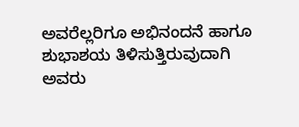ಅವರೆಲ್ಲರಿಗೂ ಅಭಿನಂದನೆ ಹಾಗೂ ಶುಭಾಶಯ ತಿಳಿಸುತ್ತಿರುವುದಾಗಿ ಅವರು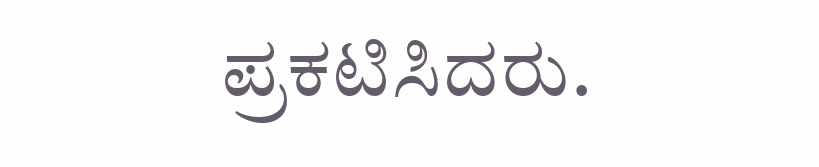ಪ್ರಕಟಿಸಿದರು.